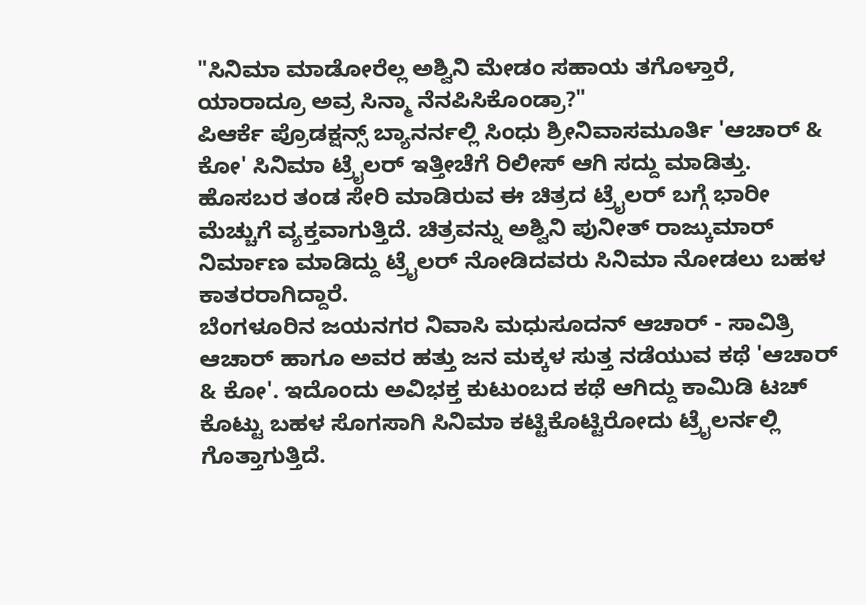"ಸಿನಿಮಾ ಮಾಡೋರೆಲ್ಲ ಅಶ್ವಿನಿ ಮೇಡಂ ಸಹಾಯ ತಗೊಳ್ತಾರೆ, ಯಾರಾದ್ರೂ ಅವ್ರ ಸಿನ್ಮಾ ನೆನಪಿಸಿಕೊಂಡ್ರಾ?"
ಪಿಆರ್ಕೆ ಪ್ರೊಡಕ್ಷನ್ಸ್ ಬ್ಯಾನರ್ನಲ್ಲಿ ಸಿಂಧು ಶ್ರೀನಿವಾಸಮೂರ್ತಿ 'ಆಚಾರ್ & ಕೋ' ಸಿನಿಮಾ ಟ್ರೈಲರ್ ಇತ್ತೀಚೆಗೆ ರಿಲೀಸ್ ಆಗಿ ಸದ್ದು ಮಾಡಿತ್ತು. ಹೊಸಬರ ತಂಡ ಸೇರಿ ಮಾಡಿರುವ ಈ ಚಿತ್ರದ ಟ್ರೈಲರ್ ಬಗ್ಗೆ ಭಾರೀ ಮೆಚ್ಚುಗೆ ವ್ಯಕ್ತವಾಗುತ್ತಿದೆ. ಚಿತ್ರವನ್ನು ಅಶ್ವಿನಿ ಪುನೀತ್ ರಾಜ್ಕುಮಾರ್ ನಿರ್ಮಾಣ ಮಾಡಿದ್ದು ಟ್ರೈಲರ್ ನೋಡಿದವರು ಸಿನಿಮಾ ನೋಡಲು ಬಹಳ ಕಾತರರಾಗಿದ್ದಾರೆ.
ಬೆಂಗಳೂರಿನ ಜಯನಗರ ನಿವಾಸಿ ಮಧುಸೂದನ್ ಆಚಾರ್ - ಸಾವಿತ್ರಿ ಆಚಾರ್ ಹಾಗೂ ಅವರ ಹತ್ತು ಜನ ಮಕ್ಕಳ ಸುತ್ತ ನಡೆಯುವ ಕಥೆ 'ಆಚಾರ್ & ಕೋ'. ಇದೊಂದು ಅವಿಭಕ್ತ ಕುಟುಂಬದ ಕಥೆ ಆಗಿದ್ದು ಕಾಮಿಡಿ ಟಚ್ ಕೊಟ್ಟು ಬಹಳ ಸೊಗಸಾಗಿ ಸಿನಿಮಾ ಕಟ್ಟಿಕೊಟ್ಟಿರೋದು ಟ್ರೈಲರ್ನಲ್ಲಿ ಗೊತ್ತಾಗುತ್ತಿದೆ.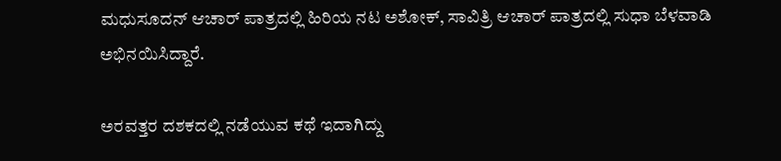ಮಧುಸೂದನ್ ಆಚಾರ್ ಪಾತ್ರದಲ್ಲಿ ಹಿರಿಯ ನಟ ಅಶೋಕ್, ಸಾವಿತ್ರಿ ಆಚಾರ್ ಪಾತ್ರದಲ್ಲಿ ಸುಧಾ ಬೆಳವಾಡಿ ಅಭಿನಯಿಸಿದ್ದಾರೆ.

ಅರವತ್ತರ ದಶಕದಲ್ಲಿ ನಡೆಯುವ ಕಥೆ ಇದಾಗಿದ್ದು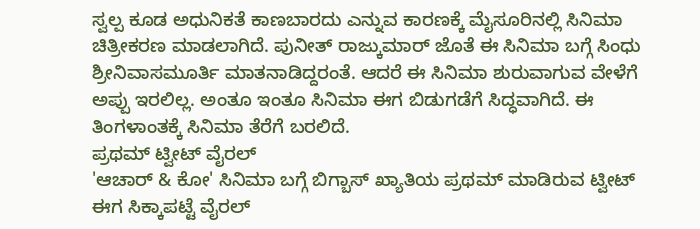ಸ್ವಲ್ಪ ಕೂಡ ಅಧುನಿಕತೆ ಕಾಣಬಾರದು ಎನ್ನುವ ಕಾರಣಕ್ಕೆ ಮೈಸೂರಿನಲ್ಲಿ ಸಿನಿಮಾ ಚಿತ್ರೀಕರಣ ಮಾಡಲಾಗಿದೆ. ಪುನೀತ್ ರಾಜ್ಕುಮಾರ್ ಜೊತೆ ಈ ಸಿನಿಮಾ ಬಗ್ಗೆ ಸಿಂಧು ಶ್ರೀನಿವಾಸಮೂರ್ತಿ ಮಾತನಾಡಿದ್ದರಂತೆ. ಆದರೆ ಈ ಸಿನಿಮಾ ಶುರುವಾಗುವ ವೇಳೆಗೆ ಅಪ್ಪು ಇರಲಿಲ್ಲ. ಅಂತೂ ಇಂತೂ ಸಿನಿಮಾ ಈಗ ಬಿಡುಗಡೆಗೆ ಸಿದ್ಧವಾಗಿದೆ. ಈ ತಿಂಗಳಾಂತಕ್ಕೆ ಸಿನಿಮಾ ತೆರೆಗೆ ಬರಲಿದೆ.
ಪ್ರಥಮ್ ಟ್ವೀಟ್ ವೈರಲ್
'ಆಚಾರ್ & ಕೋ' ಸಿನಿಮಾ ಬಗ್ಗೆ ಬಿಗ್ಬಾಸ್ ಖ್ಯಾತಿಯ ಪ್ರಥಮ್ ಮಾಡಿರುವ ಟ್ವೀಟ್ ಈಗ ಸಿಕ್ಕಾಪಟ್ಟೆ ವೈರಲ್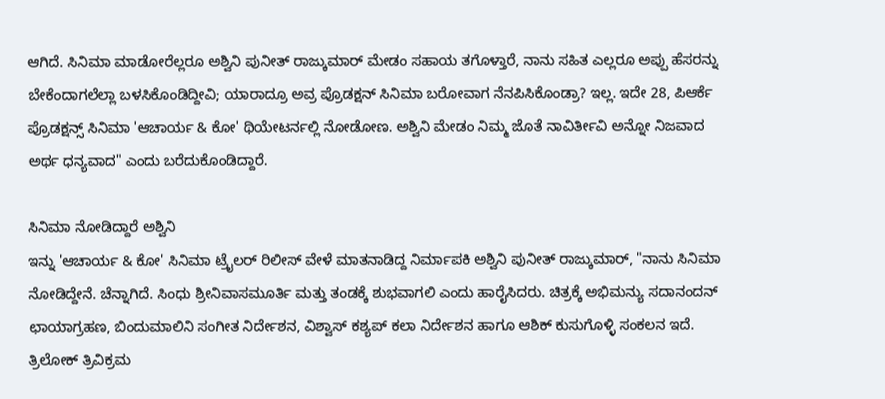ಆಗಿದೆ. ಸಿನಿಮಾ ಮಾಡೋರೆಲ್ಲರೂ ಅಶ್ವಿನಿ ಪುನೀತ್ ರಾಜ್ಕುಮಾರ್ ಮೇಡಂ ಸಹಾಯ ತಗೊಳ್ತಾರೆ, ನಾನು ಸಹಿತ ಎಲ್ಲರೂ ಅಪ್ಪು ಹೆಸರನ್ನು ಬೇಕೆಂದಾಗಲೆಲ್ಲಾ ಬಳಸಿಕೊಂಡಿದ್ದೀವಿ; ಯಾರಾದ್ರೂ ಅವ್ರ ಪ್ರೊಡಕ್ಷನ್ ಸಿನಿಮಾ ಬರೋವಾಗ ನೆನಪಿಸಿಕೊಂಡ್ರಾ? ಇಲ್ಲ. ಇದೇ 28, ಪಿಆರ್ಕೆ ಪ್ರೊಡಕ್ಷನ್ಸ್ ಸಿನಿಮಾ 'ಆಚಾರ್ಯ & ಕೋ' ಥಿಯೇಟರ್ನಲ್ಲಿ ನೋಡೋಣ. ಅಶ್ವಿನಿ ಮೇಡಂ ನಿಮ್ಮ ಜೊತೆ ನಾವಿರ್ತೀವಿ ಅನ್ನೋ ನಿಜವಾದ ಅರ್ಥ ಧನ್ಯವಾದ" ಎಂದು ಬರೆದುಕೊಂಡಿದ್ದಾರೆ.

ಸಿನಿಮಾ ನೋಡಿದ್ದಾರೆ ಅಶ್ವಿನಿ
ಇನ್ನು 'ಆಚಾರ್ಯ & ಕೋ' ಸಿನಿಮಾ ಟ್ರೈಲರ್ ರಿಲೀಸ್ ವೇಳೆ ಮಾತನಾಡಿದ್ದ ನಿರ್ಮಾಪಕಿ ಅಶ್ವಿನಿ ಪುನೀತ್ ರಾಜ್ಕುಮಾರ್, "ನಾನು ಸಿನಿಮಾ ನೋಡಿದ್ದೇನೆ. ಚೆನ್ನಾಗಿದೆ. ಸಿಂಧು ಶ್ರೀನಿವಾಸಮೂರ್ತಿ ಮತ್ತು ತಂಡಕ್ಕೆ ಶುಭವಾಗಲಿ ಎಂದು ಹಾರೈಸಿದರು. ಚಿತ್ರಕ್ಕೆ ಅಭಿಮನ್ಯು ಸದಾನಂದನ್ ಛಾಯಾಗ್ರಹಣ, ಬಿಂದುಮಾಲಿನಿ ಸಂಗೀತ ನಿರ್ದೇಶನ, ವಿಶ್ವಾಸ್ ಕಶ್ಯಪ್ ಕಲಾ ನಿರ್ದೇಶನ ಹಾಗೂ ಆಶಿಕ್ ಕುಸುಗೊಳ್ಳಿ ಸಂಕಲನ ಇದೆ. ತ್ರಿಲೋಕ್ ತ್ರಿವಿಕ್ರಮ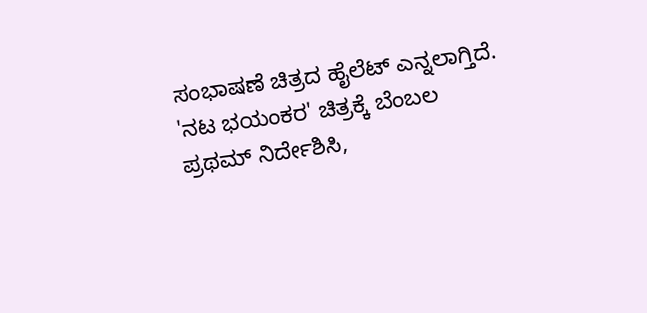ಸಂಭಾಷಣೆ ಚಿತ್ರದ ಹೈಲೆಟ್ ಎನ್ನಲಾಗ್ತಿದೆ.
'ನಟ ಭಯಂಕರ' ಚಿತ್ರಕ್ಕೆ ಬೆಂಬಲ
ಪ್ರಥಮ್ ನಿರ್ದೇಶಿಸಿ,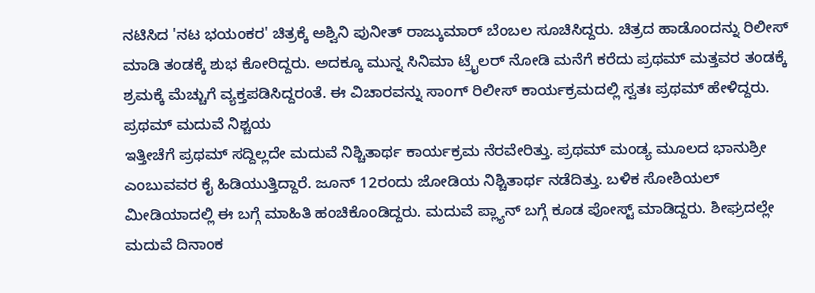ನಟಿಸಿದ 'ನಟ ಭಯಂಕರ' ಚಿತ್ರಕ್ಕೆ ಅಶ್ವಿನಿ ಪುನೀತ್ ರಾಜ್ಕುಮಾರ್ ಬೆಂಬಲ ಸೂಚಿಸಿದ್ದರು. ಚಿತ್ರದ ಹಾಡೊಂದನ್ನು ರಿಲೀಸ್ ಮಾಡಿ ತಂಡಕ್ಕೆ ಶುಭ ಕೋರಿದ್ದರು. ಅದಕ್ಕೂ ಮುನ್ನ ಸಿನಿಮಾ ಟ್ರೈಲರ್ ನೋಡಿ ಮನೆಗೆ ಕರೆದು ಪ್ರಥಮ್ ಮತ್ತವರ ತಂಡಕ್ಕೆ ಶ್ರಮಕ್ಕೆ ಮೆಚ್ಚುಗೆ ವ್ಯಕ್ತಪಡಿಸಿದ್ದರಂತೆ. ಈ ವಿಚಾರವನ್ನು ಸಾಂಗ್ ರಿಲೀಸ್ ಕಾರ್ಯಕ್ರಮದಲ್ಲಿ ಸ್ವತಃ ಪ್ರಥಮ್ ಹೇಳಿದ್ದರು.
ಪ್ರಥಮ್ ಮದುವೆ ನಿಶ್ಚಯ
ಇತ್ತೀಚೆಗೆ ಪ್ರಥಮ್ ಸದ್ದಿಲ್ಲದೇ ಮದುವೆ ನಿಶ್ಚಿತಾರ್ಥ ಕಾರ್ಯಕ್ರಮ ನೆರವೇರಿತ್ತು. ಪ್ರಥಮ್ ಮಂಡ್ಯ ಮೂಲದ ಭಾನುಶ್ರೀ ಎಂಬುವವರ ಕೈ ಹಿಡಿಯುತ್ತಿದ್ದಾರೆ. ಜೂನ್ 12ರಂದು ಜೋಡಿಯ ನಿಶ್ಚಿತಾರ್ಥ ನಡೆದಿತ್ತು. ಬಳಿಕ ಸೋಶಿಯಲ್ ಮೀಡಿಯಾದಲ್ಲಿ ಈ ಬಗ್ಗೆ ಮಾಹಿತಿ ಹಂಚಿಕೊಂಡಿದ್ದರು. ಮದುವೆ ಪ್ಲ್ಯಾನ್ ಬಗ್ಗೆ ಕೂಡ ಪೋಸ್ಟ್ ಮಾಡಿದ್ದರು. ಶೀಘ್ರದಲ್ಲೇ ಮದುವೆ ದಿನಾಂಕ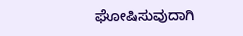ಘೋಷಿಸುವುದಾಗಿ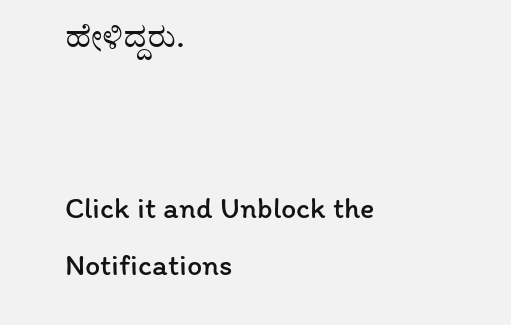ಹೇಳಿದ್ದರು.


Click it and Unblock the Notifications